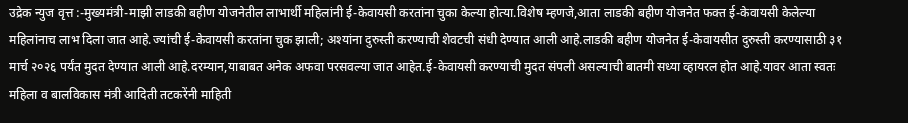उद्रेक न्युज वृत्त :-मुख्यमंत्री-माझी लाडकी बहीण योजनेतील लाभार्थी महिलांनी ई-केवायसी करतांना चुका केल्या होत्या.विशेष म्हणजे,आता लाडकी बहीण योजनेत फक्त ई-केवायसी केलेल्या महिलांनाच लाभ दिला जात आहे.ज्यांची ई-केवायसी करतांना चुक झाली; अश्यांना दुरुस्ती करण्याची शेवटची संधी देण्यात आली आहे.लाडकी बहीण योजनेत ई-केवायसीत दुरुस्ती करण्यासाठी ३१ मार्च २०२६ पर्यंत मुदत देण्यात आली आहे.दरम्यान,याबाबत अनेक अफवा परसवल्या जात आहेत.ई-केवायसी करण्याची मुदत संपली असल्याची बातमी सध्या व्हायरल होत आहे.यावर आता स्वतः महिला व बालविकास मंत्री आदिती तटकरेंनी माहिती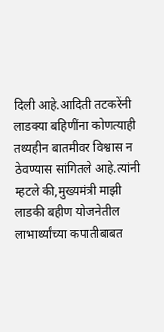दिली आहे.आदिती तटकरेंनी लाडक्या बहिणींना कोणत्याही तथ्यहीन बातमीवर विश्वास न ठेवण्यास सांगितले आहे.त्यांनी म्हटले की,मुख्यमंत्री माझी लाडकी बहीण योजनेतील लाभार्थ्यांच्या कपातीबाबत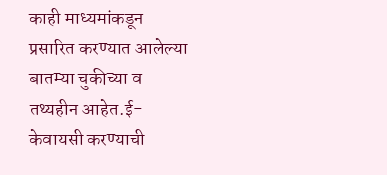काही माध्यमांकडून प्रसारित करण्यात आलेल्या बातम्या चुकीच्या व तथ्यहीन आहेत.ई-केवायसी करण्याची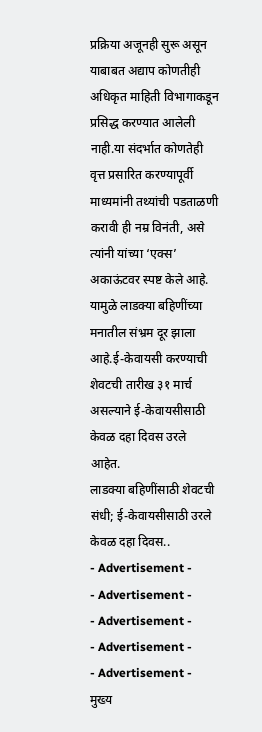प्रक्रिया अजूनही सुरू असून याबाबत अद्याप कोणतीही अधिकृत माहिती विभागाकडून प्रसिद्ध करण्यात आलेली नाही.या संदर्भात कोणतेही वृत्त प्रसारित करण्यापूर्वी माध्यमांनी तथ्यांची पडताळणी करावी ही नम्र विनंती, असे त्यांनी यांच्या ‘एक्स’ अकाऊंटवर स्पष्ट केले आहे. यामुळे लाडक्या बहिणींच्या मनातील संभ्रम दूर झाला आहे.ई-केवायसी करण्याची शेवटची तारीख ३१ मार्च असल्याने ई-केवायसीसाठी केवळ दहा दिवस उरले आहेत.
लाडक्या बहिणींसाठी शेवटची संधी; ई-केवायसीसाठी उरले केवळ दहा दिवस..
- Advertisement -
- Advertisement -
- Advertisement -
- Advertisement -
- Advertisement -
मुख्य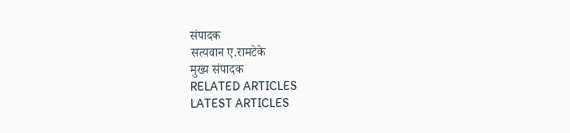संपादक
सत्यवान ए.रामटेके
मुख्य संपादक
RELATED ARTICLES
LATEST ARTICLES